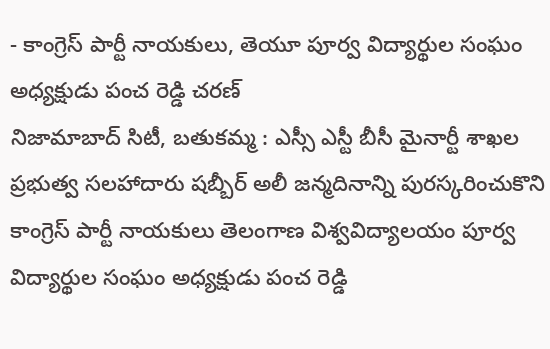- కాంగ్రెస్ పార్టీ నాయకులు, తెయూ పూర్వ విద్యార్థుల సంఘం అధ్యక్షుడు పంచ రెడ్డి చరణ్
నిజామాబాద్ సిటీ, బతుకమ్మ : ఎస్సీ ఎస్టీ బీసీ మైనార్టీ శాఖల ప్రభుత్వ సలహాదారు షబ్బీర్ అలీ జన్మదినాన్ని పురస్కరించుకొని కాంగ్రెస్ పార్టీ నాయకులు తెలంగాణ విశ్వవిద్యాలయం పూర్వ విద్యార్థుల సంఘం అధ్యక్షుడు పంచ రెడ్డి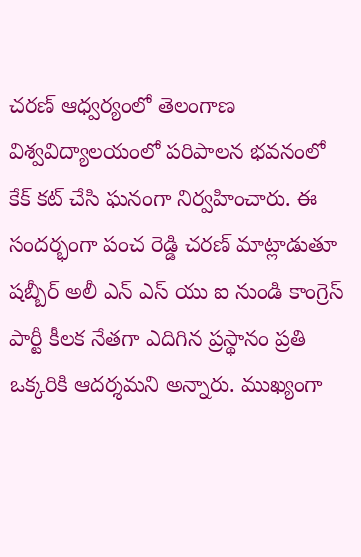చరణ్ ఆధ్వర్యంలో తెలంగాణ విశ్వవిద్యాలయంలో పరిపాలన భవనంలో కేక్ కట్ చేసి ఘనంగా నిర్వహించారు. ఈ సందర్భంగా పంచ రెడ్డి చరణ్ మాట్లాడుతూ షబ్బీర్ అలీ ఎన్ ఎస్ యు ఐ నుండి కాంగ్రెస్ పార్టీ కీలక నేతగా ఎదిగిన ప్రస్థానం ప్రతి ఒక్కరికి ఆదర్శమని అన్నారు. ముఖ్యంగా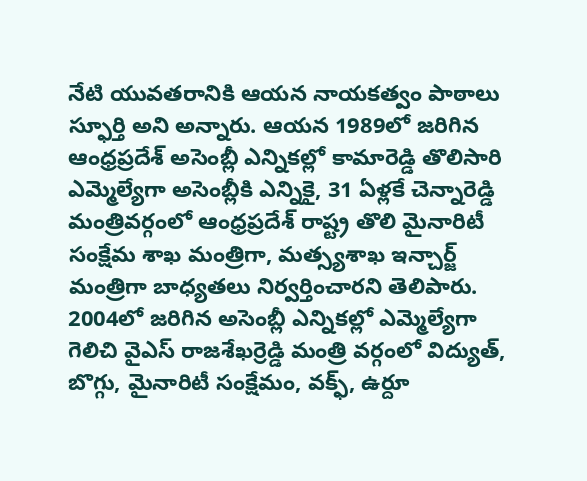నేటి యువతరానికి ఆయన నాయకత్వం పాఠాలు స్ఫూర్తి అని అన్నారు. ఆయన 1989లో జరిగిన ఆంధ్రప్రదేశ్ అసెంబ్లీ ఎన్నికల్లో కామారెడ్డి తొలిసారి ఎమ్మెల్యేగా అసెంబ్లీకి ఎన్నికై, 31 ఏళ్లకే చెన్నారెడ్డి మంత్రివర్గంలో ఆంధ్రప్రదేశ్ రాష్ట్ర తొలి మైనారిటీ సంక్షేమ శాఖ మంత్రిగా, మత్స్యశాఖ ఇన్చార్జ్ మంత్రిగా బాధ్యతలు నిర్వర్తించారని తెలిపారు. 2004లో జరిగిన అసెంబ్లీ ఎన్నికల్లో ఎమ్మెల్యేగా గెలిచి వైఎస్ రాజశేఖర్రెడ్డి మంత్రి వర్గంలో విద్యుత్, బొగ్గు, మైనారిటీ సంక్షేమం, వక్ఫ్, ఉర్దూ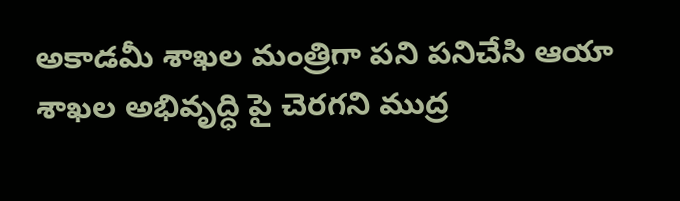అకాడమీ శాఖల మంత్రిగా పని పనిచేసి ఆయా శాఖల అభివృద్ధి పై చెరగని ముద్ర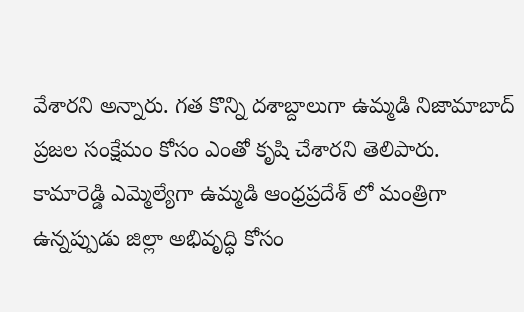వేశారని అన్నారు. గత కొన్ని దశాబ్దాలుగా ఉమ్మడి నిజామాబాద్ ప్రజల సంక్షేమం కోసం ఎంతో కృషి చేశారని తెలిపారు. కామారెడ్డి ఎమ్మెల్యేగా ఉమ్మడి ఆంధ్రప్రదేశ్ లో మంత్రిగా ఉన్నప్పుడు జిల్లా అభివృద్ధి కోసం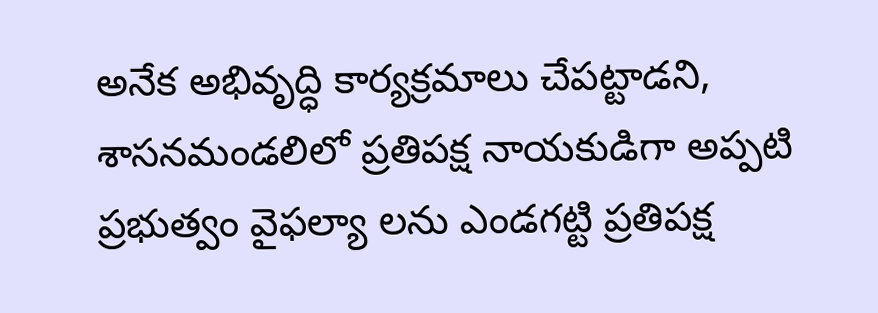అనేక అభివృద్ధి కార్యక్రమాలు చేపట్టాడని, శాసనమండలిలో ప్రతిపక్ష నాయకుడిగా అప్పటి ప్రభుత్వం వైఫల్యా లను ఎండగట్టి ప్రతిపక్ష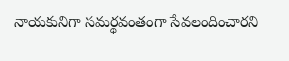నాయకునిగా సమర్థవంతంగా సేవలందించారని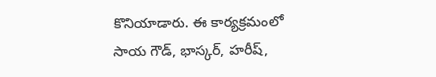కొనియాడారు. ఈ కార్యక్రమంలో సాయ గౌడ్, భాస్కర్, హరీష్,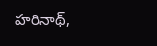హరినాథ్,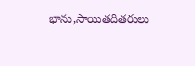భాను,సాయితదితరులు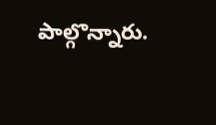పాల్గొన్నారు.